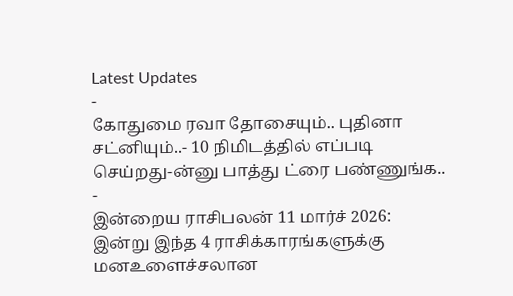Latest Updates
-
கோதுமை ரவா தோசையும்.. புதினா சட்னியும்..- 10 நிமிடத்தில் எப்படி செய்றது-ன்னு பாத்து ட்ரை பண்ணுங்க.. -
இன்றைய ராசிபலன் 11 மார்ச் 2026: இன்று இந்த 4 ராசிக்காரங்களுக்கு மனஉளைச்சலான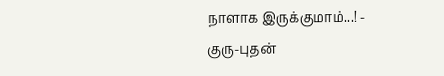நாளாக இருக்குமாம்...! -
குரு-புதன்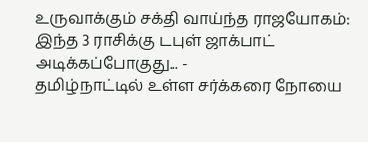உருவாக்கும் சக்தி வாய்ந்த ராஜயோகம்: இந்த 3 ராசிக்கு டபுள் ஜாக்பாட் அடிக்கப்போகுது... -
தமிழ்நாட்டில் உள்ள சர்க்கரை நோயை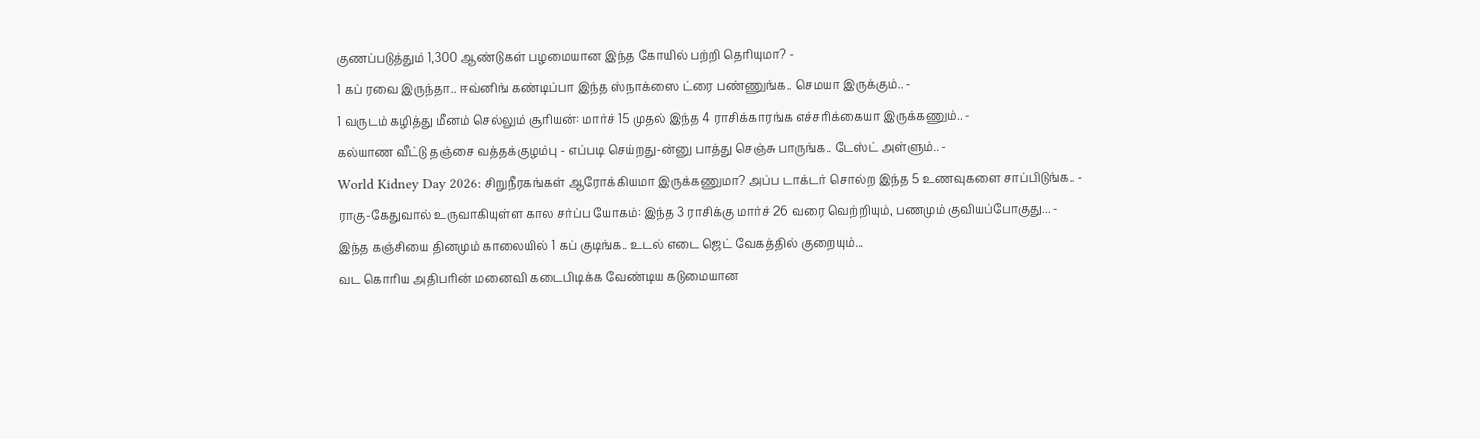குணப்படுத்தும் 1,300 ஆண்டுகள் பழமையான இந்த கோயில் பற்றி தெரியுமா? -
1 கப் ரவை இருந்தா.. ஈவ்னிங் கண்டிப்பா இந்த ஸ்நாக்ஸை ட்ரை பண்ணுங்க.. செமயா இருக்கும்.. -
1 வருடம் கழித்து மீனம் செல்லும் சூரியன்: மார்ச் 15 முதல் இந்த 4 ராசிக்காரங்க எச்சரிக்கையா இருக்கணும்.. -
கல்யாண வீட்டு தஞ்சை வத்தக்குழம்பு - எப்படி செய்றது-ன்னு பாத்து செஞ்சு பாருங்க.. டேஸ்ட் அள்ளும்.. -
World Kidney Day 2026: சிறுநீரகங்கள் ஆரோக்கியமா இருக்கணுமா? அப்ப டாக்டர் சொல்ற இந்த 5 உணவுகளை சாப்பிடுங்க.. -
ராகு-கேதுவால் உருவாகியுள்ள கால சர்ப்ப யோகம்: இந்த 3 ராசிக்கு மார்ச் 26 வரை வெற்றியும், பணமும் குவியப்போகுது... -
இந்த கஞ்சியை தினமும் காலையில் 1 கப் குடிங்க.. உடல் எடை ஜெட் வேகத்தில் குறையும்...
வட கொரிய அதிபரின் மனைவி கடைபிடிக்க வேண்டிய கடுமையான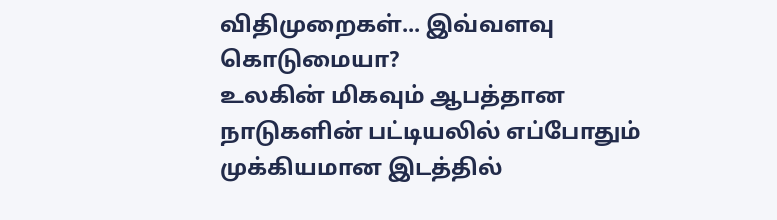விதிமுறைகள்... இவ்வளவு கொடுமையா?
உலகின் மிகவும் ஆபத்தான நாடுகளின் பட்டியலில் எப்போதும் முக்கியமான இடத்தில்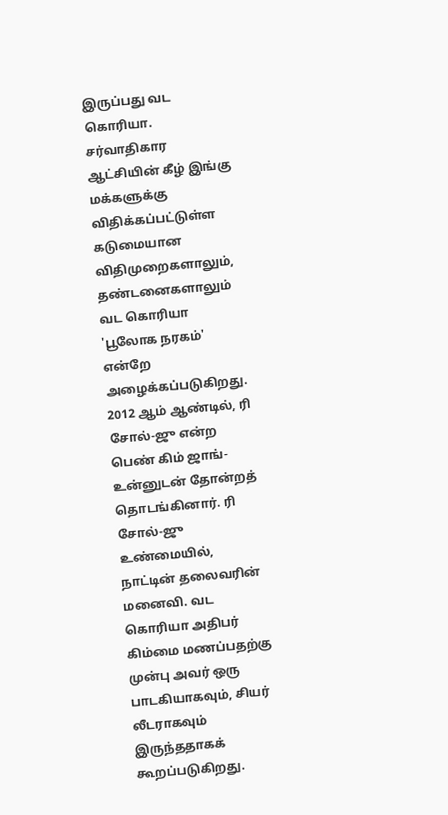இருப்பது வட கொரியா. சர்வாதிகார ஆட்சியின் கீழ் இங்கு மக்களுக்கு விதிக்கப்பட்டுள்ள கடுமையான விதிமுறைகளாலும், தண்டனைகளாலும் வட கொரியா 'பூலோக நரகம்' என்றே அழைக்கப்படுகிறது.
2012 ஆம் ஆண்டில், ரி சோல்-ஜு என்ற பெண் கிம் ஜாங்-உன்னுடன் தோன்றத் தொடங்கினார். ரி சோல்-ஜு உண்மையில், நாட்டின் தலைவரின் மனைவி. வட கொரியா அதிபர் கிம்மை மணப்பதற்கு முன்பு அவர் ஒரு பாடகியாகவும், சியர் லீடராகவும் இருந்ததாகக் கூறப்படுகிறது.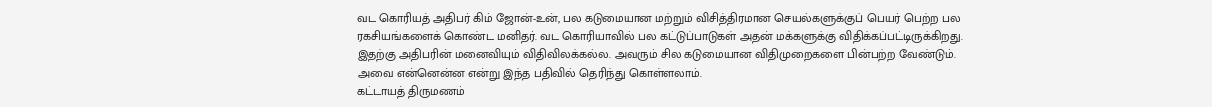வட கொரியத் அதிபர் கிம் ஜோன்-உன், பல கடுமையான மற்றும் விசித்திரமான செயல்களுக்குப் பெயர் பெற்ற பல ரகசியங்களைக் கொண்ட மனிதர். வட கொரியாவில் பல கட்டுப்பாடுகள் அதன் மக்களுக்கு விதிக்கப்பட்டிருக்கிறது. இதற்கு அதிபரின் மனைவியும் விதிவிலக்கல்ல. அவரும் சில கடுமையான விதிமுறைகளை பின்பற்ற வேண்டும். அவை என்னென்ன என்று இந்த பதிவில் தெரிந்து கொள்ளலாம்.
கட்டாயத் திருமணம்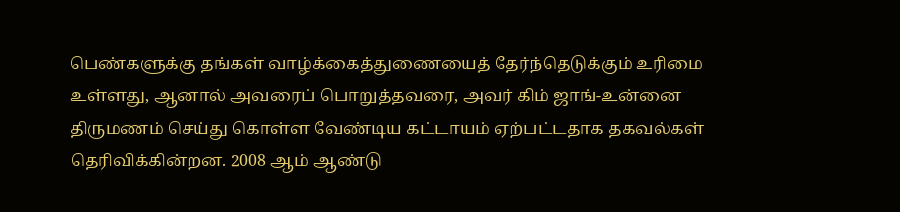பெண்களுக்கு தங்கள் வாழ்க்கைத்துணையைத் தேர்ந்தெடுக்கும் உரிமை உள்ளது, ஆனால் அவரைப் பொறுத்தவரை, அவர் கிம் ஜாங்-உன்னை திருமணம் செய்து கொள்ள வேண்டிய கட்டாயம் ஏற்பட்டதாக தகவல்கள் தெரிவிக்கின்றன. 2008 ஆம் ஆண்டு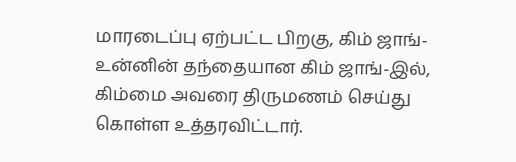மாரடைப்பு ஏற்பட்ட பிறகு, கிம் ஜாங்-உன்னின் தந்தையான கிம் ஜாங்-இல், கிம்மை அவரை திருமணம் செய்து கொள்ள உத்தரவிட்டார்.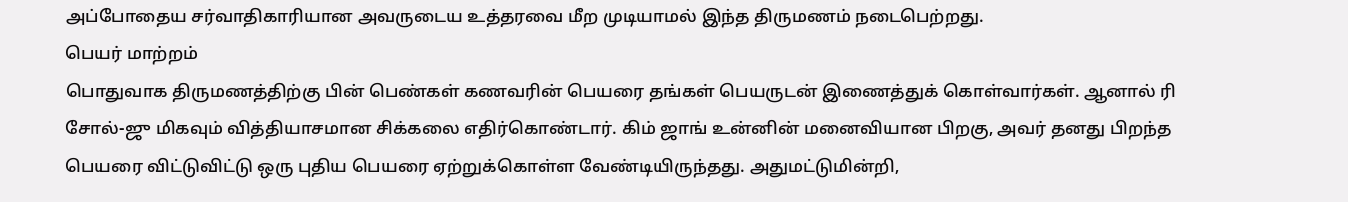அப்போதைய சர்வாதிகாரியான அவருடைய உத்தரவை மீற முடியாமல் இந்த திருமணம் நடைபெற்றது.
பெயர் மாற்றம்
பொதுவாக திருமணத்திற்கு பின் பெண்கள் கணவரின் பெயரை தங்கள் பெயருடன் இணைத்துக் கொள்வார்கள். ஆனால் ரி சோல்-ஜு மிகவும் வித்தியாசமான சிக்கலை எதிர்கொண்டார். கிம் ஜாங் உன்னின் மனைவியான பிறகு, அவர் தனது பிறந்த பெயரை விட்டுவிட்டு ஒரு புதிய பெயரை ஏற்றுக்கொள்ள வேண்டியிருந்தது. அதுமட்டுமின்றி,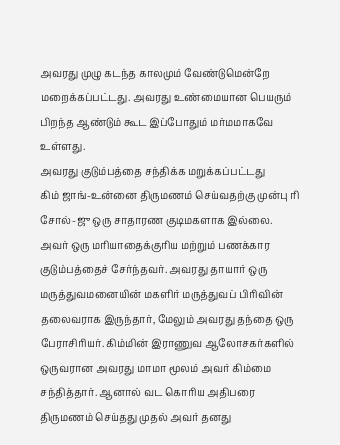அவரது முழு கடந்த காலமும் வேண்டுமென்றே மறைக்கப்பட்டது. அவரது உண்மையான பெயரும் பிறந்த ஆண்டும் கூட இப்போதும் மர்மமாகவே உள்ளது.
அவரது குடும்பத்தை சந்திக்க மறுக்கப்பட்டது
கிம் ஜாங்-உன்னை திருமணம் செய்வதற்கு முன்பு ரி சோல்-ஜு ஒரு சாதாரண குடிமகளாக இல்லை. அவர் ஒரு மரியாதைக்குரிய மற்றும் பணக்கார குடும்பத்தைச் சேர்ந்தவர். அவரது தாயார் ஒரு மருத்துவமனையின் மகளிர் மருத்துவப் பிரிவின் தலைவராக இருந்தார், மேலும் அவரது தந்தை ஒரு பேராசிரியர். கிம்மின் இராணுவ ஆலோசகர்களில் ஒருவரான அவரது மாமா மூலம் அவர் கிம்மை சந்தித்தார். ஆனால் வட கொரிய அதிபரை திருமணம் செய்தது முதல் அவர் தனது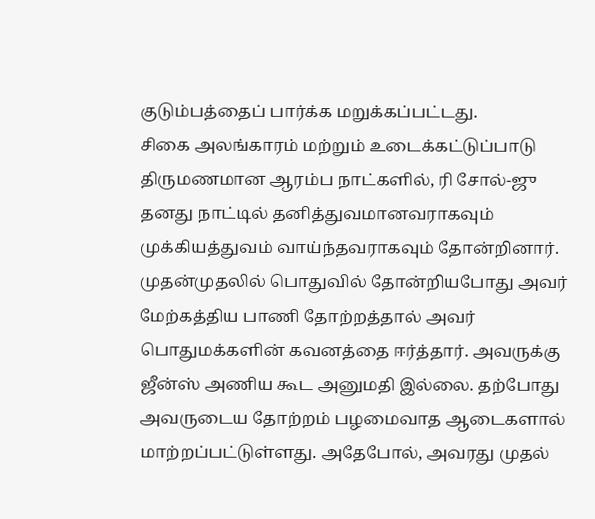குடும்பத்தைப் பார்க்க மறுக்கப்பட்டது.
சிகை அலங்காரம் மற்றும் உடைக்கட்டுப்பாடு
திருமணமான ஆரம்ப நாட்களில், ரி சோல்-ஜு தனது நாட்டில் தனித்துவமானவராகவும் முக்கியத்துவம் வாய்ந்தவராகவும் தோன்றினார். முதன்முதலில் பொதுவில் தோன்றியபோது அவர் மேற்கத்திய பாணி தோற்றத்தால் அவர் பொதுமக்களின் கவனத்தை ஈர்த்தார். அவருக்கு ஜீன்ஸ் அணிய கூட அனுமதி இல்லை. தற்போது அவருடைய தோற்றம் பழமைவாத ஆடைகளால் மாற்றப்பட்டுள்ளது. அதேபோல், அவரது முதல்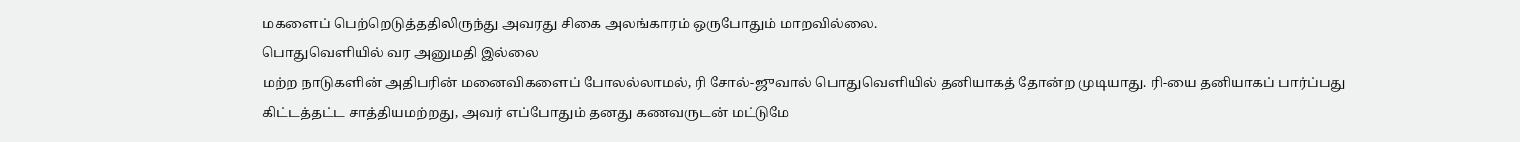மகளைப் பெற்றெடுத்ததிலிருந்து அவரது சிகை அலங்காரம் ஒருபோதும் மாறவில்லை.
பொதுவெளியில் வர அனுமதி இல்லை
மற்ற நாடுகளின் அதிபரின் மனைவிகளைப் போலல்லாமல், ரி சோல்-ஜுவால் பொதுவெளியில் தனியாகத் தோன்ற முடியாது. ரி-யை தனியாகப் பார்ப்பது கிட்டத்தட்ட சாத்தியமற்றது, அவர் எப்போதும் தனது கணவருடன் மட்டுமே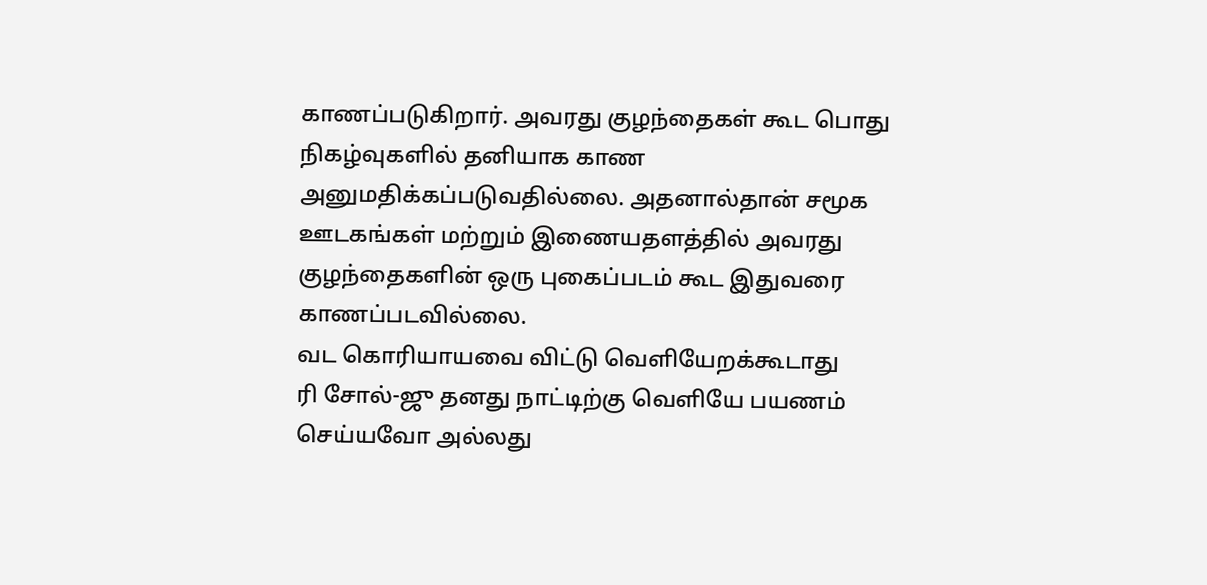காணப்படுகிறார். அவரது குழந்தைகள் கூட பொது நிகழ்வுகளில் தனியாக காண அனுமதிக்கப்படுவதில்லை. அதனால்தான் சமூக ஊடகங்கள் மற்றும் இணையதளத்தில் அவரது குழந்தைகளின் ஒரு புகைப்படம் கூட இதுவரை காணப்படவில்லை.
வட கொரியாயவை விட்டு வெளியேறக்கூடாது
ரி சோல்-ஜு தனது நாட்டிற்கு வெளியே பயணம் செய்யவோ அல்லது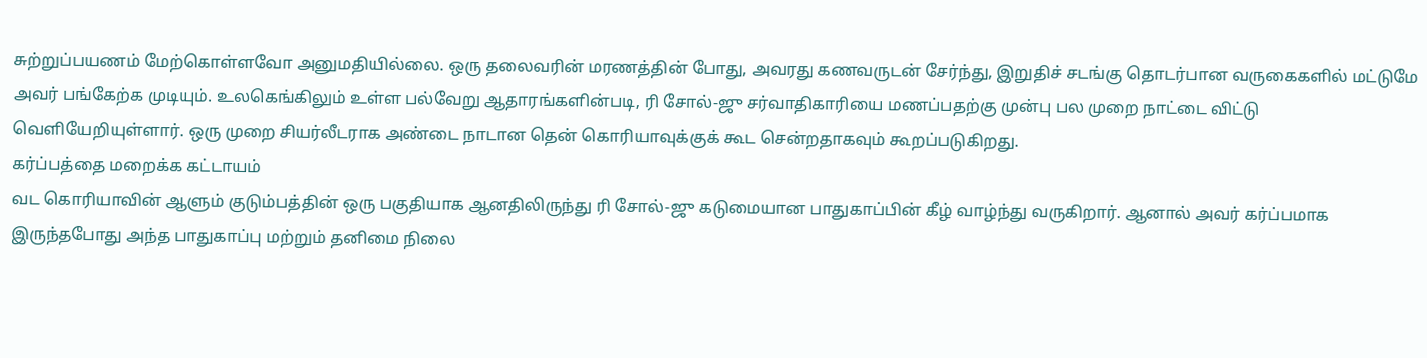சுற்றுப்பயணம் மேற்கொள்ளவோ அனுமதியில்லை. ஒரு தலைவரின் மரணத்தின் போது, அவரது கணவருடன் சேர்ந்து, இறுதிச் சடங்கு தொடர்பான வருகைகளில் மட்டுமே அவர் பங்கேற்க முடியும். உலகெங்கிலும் உள்ள பல்வேறு ஆதாரங்களின்படி, ரி சோல்-ஜு சர்வாதிகாரியை மணப்பதற்கு முன்பு பல முறை நாட்டை விட்டு வெளியேறியுள்ளார். ஒரு முறை சியர்லீடராக அண்டை நாடான தென் கொரியாவுக்குக் கூட சென்றதாகவும் கூறப்படுகிறது.
கர்ப்பத்தை மறைக்க கட்டாயம்
வட கொரியாவின் ஆளும் குடும்பத்தின் ஒரு பகுதியாக ஆனதிலிருந்து ரி சோல்-ஜு கடுமையான பாதுகாப்பின் கீழ் வாழ்ந்து வருகிறார். ஆனால் அவர் கர்ப்பமாக இருந்தபோது அந்த பாதுகாப்பு மற்றும் தனிமை நிலை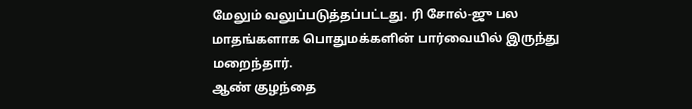மேலும் வலுப்படுத்தப்பட்டது. ரி சோல்-ஜு பல மாதங்களாக பொதுமக்களின் பார்வையில் இருந்து மறைந்தார்.
ஆண் குழந்தை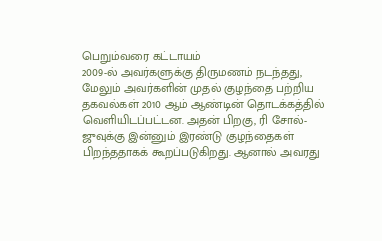பெறும்வரை கட்டாயம்
2009-ல் அவர்களுக்கு திருமணம் நடந்தது, மேலும் அவர்களின் முதல் குழந்தை பற்றிய தகவல்கள் 2010 ஆம் ஆண்டின் தொடக்கத்தில் வெளியிடப்பட்டன. அதன் பிறகு, ரி சோல்-ஜுவுக்கு இன்னும் இரண்டு குழந்தைகள் பிறந்ததாகக் கூறப்படுகிறது. ஆனால் அவரது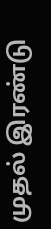முதல் இரண்டு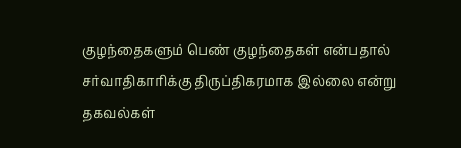குழந்தைகளும் பெண் குழந்தைகள் என்பதால் சர்வாதிகாரிக்கு திருப்திகரமாக இல்லை என்று தகவல்கள்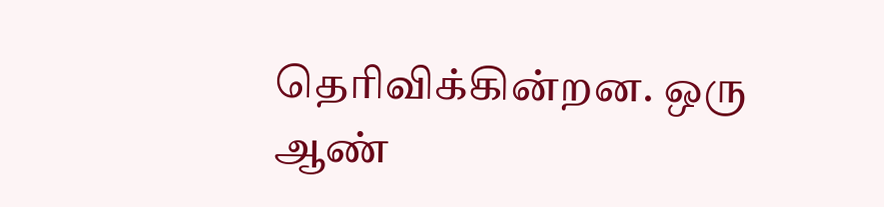தெரிவிக்கின்றன. ஒரு ஆண்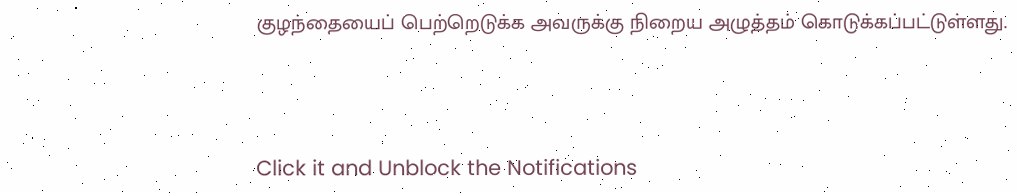குழந்தையைப் பெற்றெடுக்க அவருக்கு நிறைய அழுத்தம் கொடுக்கப்பட்டுள்ளது.



Click it and Unblock the Notifications